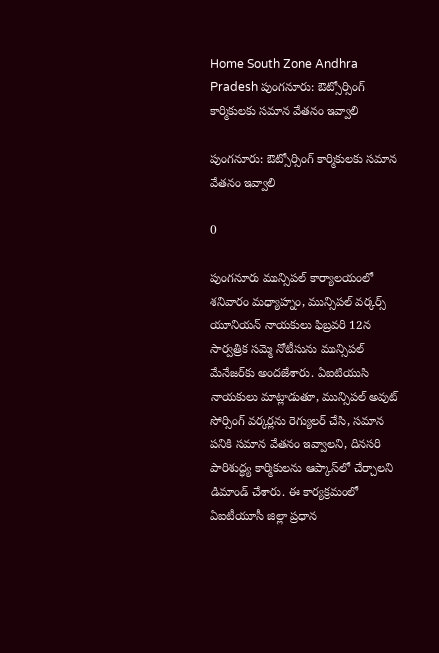Home South Zone Andhra Pradesh పుంగనూరు: ఔట్సోర్సింగ్ కార్మికులకు సమాన వేతనం ఇవ్వాలి

పుంగనూరు: ఔట్సోర్సింగ్ కార్మికులకు సమాన వేతనం ఇవ్వాలి

0

పుంగనూరు మున్సిపల్ కార్యాలయంలో శనివారం మధ్యాహ్నం, మున్సిపల్ వర్కర్స్ యూనియన్ నాయకులు ఫిబ్రవరి 12న సార్వత్రిక సమ్మె నోటీసును మున్సిపల్ మేనేజర్‌కు అందజేశారు. ఏఐటియుసి నాయకులు మాట్లాడుతూ, మున్సిపల్ అవుట్ సోర్సింగ్ వర్కర్లను రెగ్యులర్ చేసి, సమాన పనికి సమాన వేతనం ఇవ్వాలని, దినసరి పారిశుద్ధ్య కార్మికులను ఆప్కాస్‌లో చేర్చాలని డిమాండ్ చేశారు. ఈ కార్యక్రమంలో ఏఐటీయూసీ జిల్లా ప్రధాన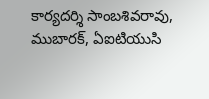కార్యదర్శి సాంబశివరావు, ముబారక్, ఏఐటియుసి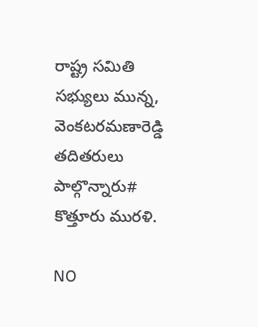రాష్ట్ర సమితి సభ్యులు మున్న, వెంకటరమణారెడ్డి తదితరులు పాల్గొన్నారు# కొత్తూరు మురళి.

NO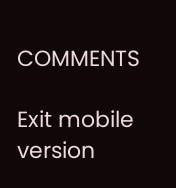COMMENTS

Exit mobile version